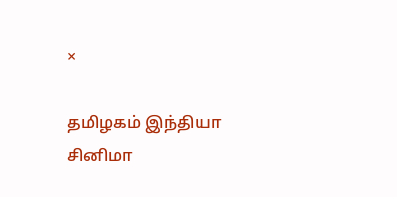×

தமிழகம் இந்தியா சினிமா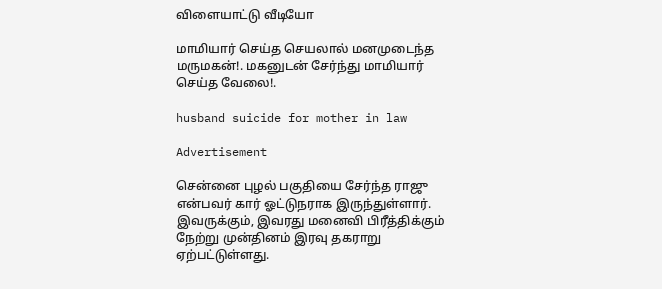விளையாட்டு வீடியோ

மாமியார் செய்த செயலால் மனமுடைந்த மருமகன்!. மகனுடன் சேர்ந்து மாமியார் செய்த வேலை!.

husband suicide for mother in law

Advertisement

சென்னை புழல் பகுதியை சேர்ந்த ராஜு  என்பவர் கார் ஓட்டுநராக இருந்துள்ளார். இவருக்கும், இவரது மனைவி பிரீத்திக்கும் நேற்று முன்தினம் இரவு தகராறு ஏற்பட்டுள்ளது.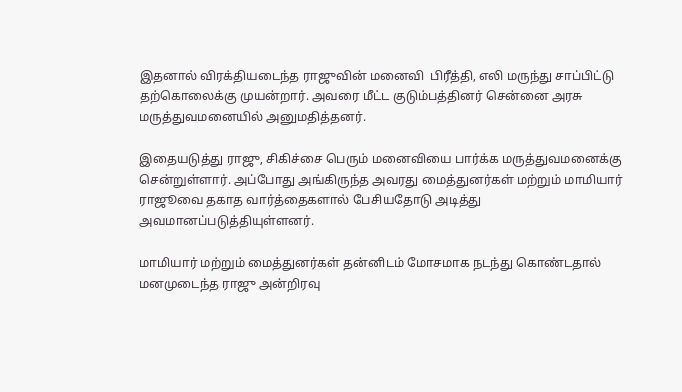இதனால் விரக்தியடைந்த ராஜுவின் மனைவி  பிரீத்தி, எலி மருந்து சாப்பிட்டு தற்கொலைக்கு முயன்றார். அவரை மீட்ட குடும்பத்தினர் சென்னை அரசு மருத்துவமனையில் அனுமதித்தனர்.

இதையடுத்து ராஜு, சிகிச்சை பெரும் மனைவியை பார்க்க மருத்துவமனைக்கு சென்றுள்ளார். அப்போது அங்கிருந்த அவரது மைத்துனர்கள் மற்றும் மாமியார் ராஜூவை தகாத வார்த்தைகளால் பேசியதோடு அடித்து அவமானப்படுத்தியுள்ளனர்.

மாமியார் மற்றும் மைத்துனர்கள் தன்னிடம் மோசமாக நடந்து கொண்டதால் மனமுடைந்த ராஜு அன்றிரவு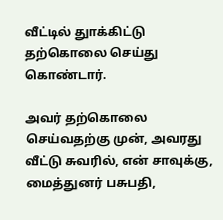வீட்டில் துாக்கிட்டு தற்கொலை செய்து கொண்டார்.

அவர் தற்கொலை செய்வதற்கு முன், அவரது வீட்டு சுவரில், என் சாவுக்கு, மைத்துனர் பசுபதி,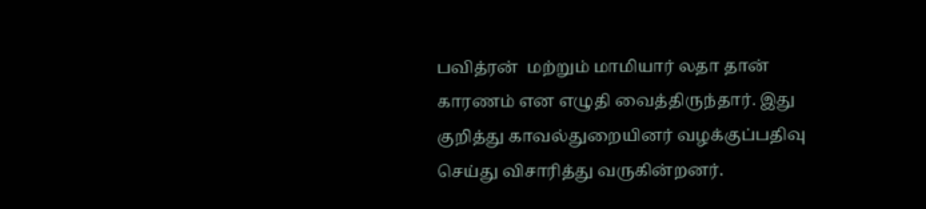பவித்ரன்  மற்றும் மாமியார் லதா தான் காரணம் என எழுதி வைத்திருந்தார். இது குறித்து காவல்துறையினர் வழக்குப்பதிவு செய்து விசாரித்து வருகின்றனர்.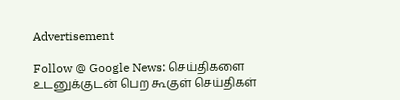Advertisement

Follow @ Google News: செய்திகளை உடனுக்குடன் பெற கூகுள் செய்திகள்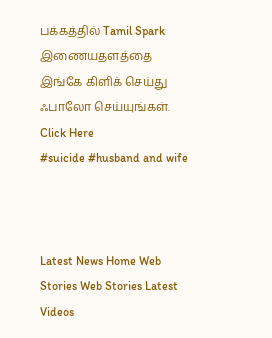பக்கத்தில் Tamil Spark இணையதளத்தை இங்கே கிளிக் செய்து ஃபாலோ செய்யுங்கள். Click Here
#suicide #husband and wife



Latest News Home Web Stories Web Stories Latest Videos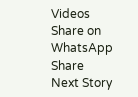Videos Share on WhatsApp Share
Next Story